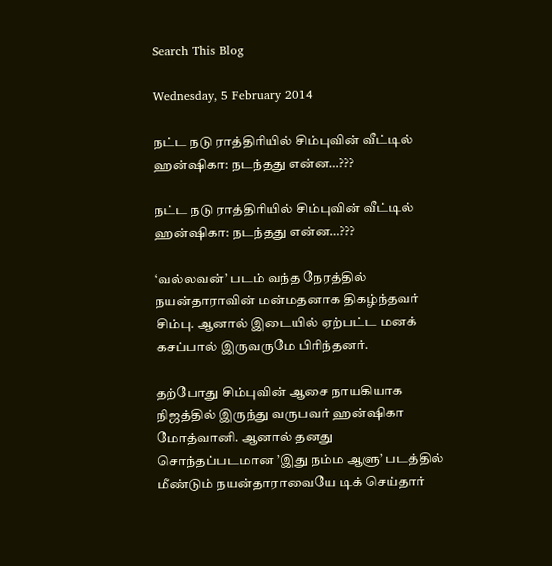Search This Blog

Wednesday, 5 February 2014

நட்ட நடு ராத்திரியில் சிம்புவின் வீட்டில் ஹன்ஷிகா: நடந்தது என்ன…???

நட்ட நடு ராத்திரியில் சிம்புவின் வீட்டில் ஹன்ஷிகா: நடந்தது என்ன…???

‘வல்லவன்’ படம் வந்த நேரத்தில் நயன்தாராவின் மன்மதனாக திகழ்ந்தவர் சிம்பு. ஆனால் இடையில் ஏற்பட்ட மனக் கசப்பால் இருவருமே பிரிந்தனர்.

தற்போது சிம்புவின் ஆசை நாயகியாக நிஜத்தில் இருந்து வருபவர் ஹன்ஷிகா மோத்வானி. ஆனால் தனது சொந்தப்படமான ’இது நம்ம ஆளு’ படத்தில் மீண்டும் நயன்தாராவையே டிக் செய்தார்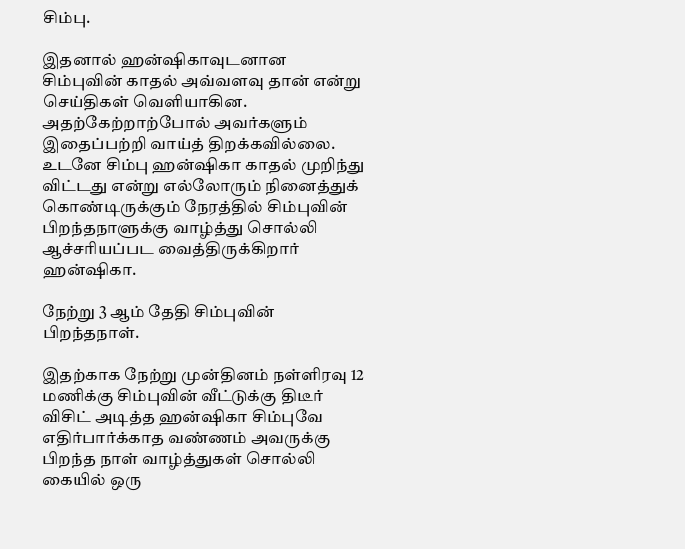சிம்பு.

இதனால் ஹன்ஷிகாவுடனான சிம்புவின் காதல் அவ்வளவு தான் என்று செய்திகள் வெளியாகின. அதற்கேற்றாற்போல் அவர்களும் இதைப்பற்றி வாய்த் திறக்கவில்லை. உடனே சிம்பு ஹன்ஷிகா காதல் முறிந்து விட்டது என்று எல்லோரும் நினைத்துக் கொண்டிருக்கும் நேரத்தில் சிம்புவின் பிறந்தநாளுக்கு வாழ்த்து சொல்லி ஆச்சரியப்பட வைத்திருக்கிறார் ஹன்ஷிகா.

நேற்று 3 ஆம் தேதி சிம்புவின் பிறந்தநாள்.

இதற்காக நேற்று முன்தினம் நள்ளிரவு 12 மணிக்கு சிம்புவின் வீட்டுக்கு திடீர் விசிட் அடித்த ஹன்ஷிகா சிம்புவே எதிர்பார்க்காத வண்ணம் அவருக்கு பிறந்த நாள் வாழ்த்துகள் சொல்லி கையில் ஒரு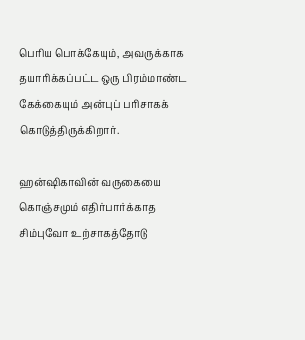பெரிய பொக்கேயும், அவருக்காக தயாரிக்கப்பட்ட ஒரு பிரம்மாண்ட கேக்கையும் அன்புப் பரிசாகக் கொடுத்திருக்கிறார்.

ஹன்ஷிகாவின் வருகையை கொஞ்சமும் எதிர்பார்க்காத சிம்புவோ உற்சாகத்தோடு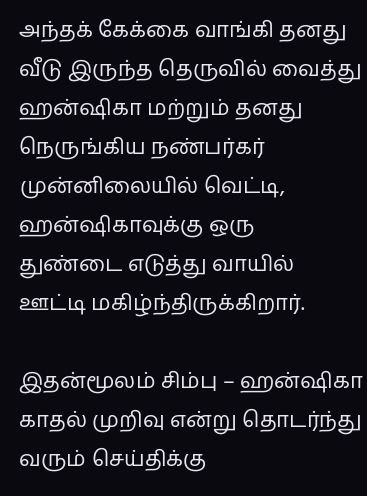அந்தக் கேக்கை வாங்கி தனது வீடு இருந்த தெருவில் வைத்து ஹன்ஷிகா மற்றும் தனது நெருங்கிய நண்பர்கர் முன்னிலையில் வெட்டி, ஹன்ஷிகாவுக்கு ஒரு துண்டை எடுத்து வாயில் ஊட்டி மகிழ்ந்திருக்கிறார்.

இதன்மூலம் சிம்பு – ஹன்ஷிகா காதல் முறிவு என்று தொடர்ந்து வரும் செய்திக்கு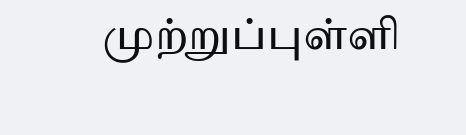முற்றுப்புள்ளி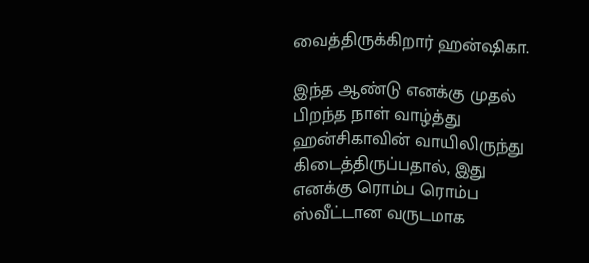வைத்திருக்கிறார் ஹன்ஷிகா.

இந்த ஆண்டு எனக்கு முதல் பிறந்த நாள் வாழ்த்து ஹன்சிகாவின் வாயிலிருந்து கிடைத்திருப்பதால், இது எனக்கு ரொம்ப ரொம்ப ஸ்வீட்டான வருடமாக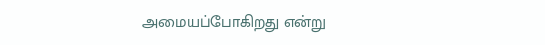அமையப்போகிறது என்று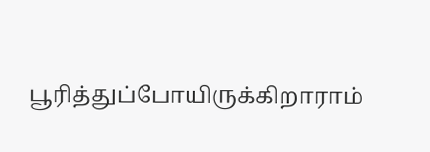பூரித்துப்போயிருக்கிறாராம்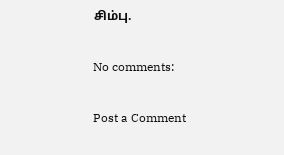சிம்பு.

No comments:

Post a Comment